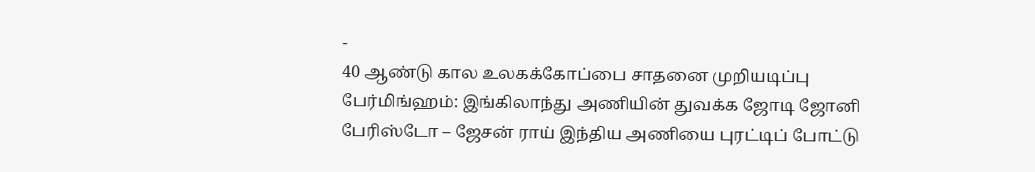-
40 ஆண்டு கால உலகக்கோப்பை சாதனை முறியடிப்பு
பேர்மிங்ஹம்: இங்கிலாந்து அணியின் துவக்க ஜோடி ஜோனி பேரிஸ்டோ – ஜேசன் ராய் இந்திய அணியை புரட்டிப் போட்டு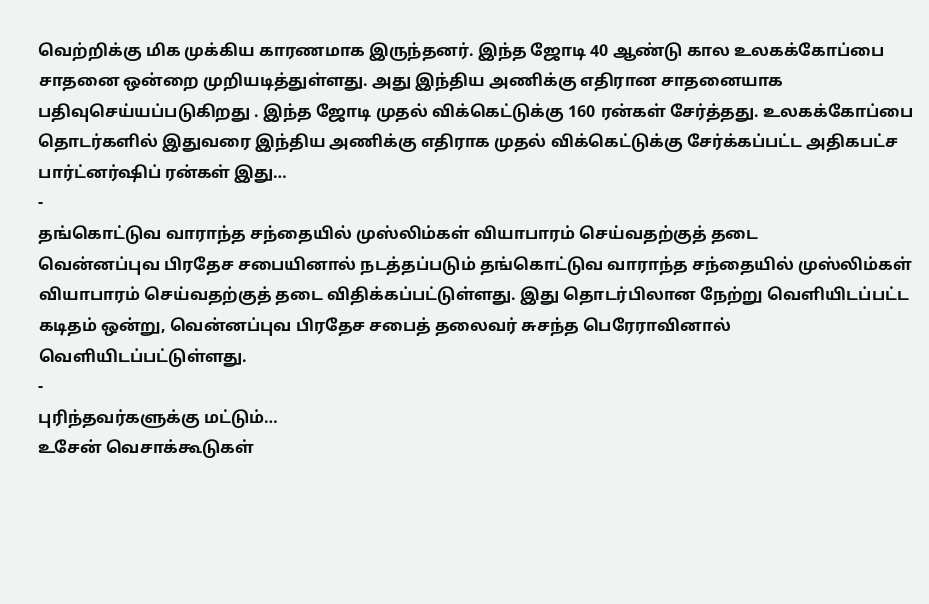வெற்றிக்கு மிக முக்கிய காரணமாக இருந்தனர். இந்த ஜோடி 40 ஆண்டு கால உலகக்கோப்பை சாதனை ஒன்றை முறியடித்துள்ளது. அது இந்திய அணிக்கு எதிரான சாதனையாக பதிவுசெய்யப்படுகிறது . இந்த ஜோடி முதல் விக்கெட்டுக்கு 160 ரன்கள் சேர்த்தது. உலகக்கோப்பை தொடர்களில் இதுவரை இந்திய அணிக்கு எதிராக முதல் விக்கெட்டுக்கு சேர்க்கப்பட்ட அதிகபட்ச பார்ட்னர்ஷிப் ரன்கள் இது…
-
தங்கொட்டுவ வாராந்த சந்தையில் முஸ்லிம்கள் வியாபாரம் செய்வதற்குத் தடை
வென்னப்புவ பிரதேச சபையினால் நடத்தப்படும் தங்கொட்டுவ வாராந்த சந்தையில் முஸ்லிம்கள் வியாபாரம் செய்வதற்குத் தடை விதிக்கப்பட்டுள்ளது. இது தொடர்பிலான நேற்று வெளியிடப்பட்ட கடிதம் ஒன்று, வென்னப்புவ பிரதேச சபைத் தலைவர் சுசந்த பெரேராவினால் வெளியிடப்பட்டுள்ளது.
-
புரிந்தவர்களுக்கு மட்டும்…
உசேன் வெசாக்கூடுகள்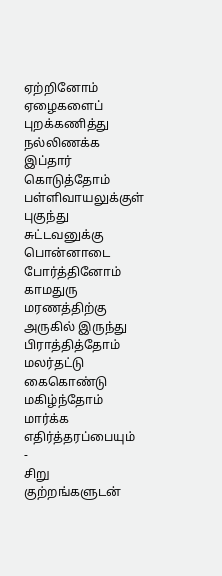ஏற்றினோம் ஏழைகளைப் புறக்கணித்து நல்லிணக்க இப்தார் கொடுத்தோம் பள்ளிவாயலுக்குள் புகுந்து சுட்டவனுக்கு பொன்னாடை போர்த்தினோம் காமதுரு மரணத்திற்கு அருகில் இருந்து பிராத்தித்தோம் மலர்தட்டு கைகொண்டு மகிழ்ந்தோம் மார்க்க எதிர்த்தரப்பையும்
-
சிறு குற்றங்களுடன்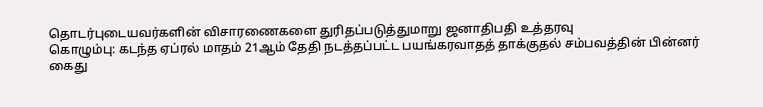தொடர்புடையவர்களின் விசாரணைகளை துரிதப்படுத்துமாறு ஜனாதிபதி உத்தரவு
கொழும்பு: கடந்த ஏப்ரல் மாதம் 21ஆம் தேதி நடத்தப்பட்ட பயங்கரவாதத் தாக்குதல் சம்பவத்தின் பின்னர் கைது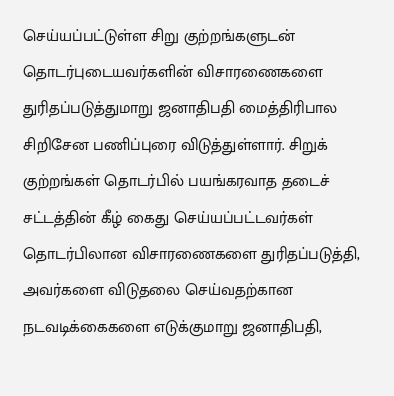செய்யப்பட்டுள்ள சிறு குற்றங்களுடன் தொடர்புடையவர்களின் விசாரணைகளை துரிதப்படுத்துமாறு ஜனாதிபதி மைத்திரிபால சிறிசேன பணிப்புரை விடுத்துள்ளார். சிறுக் குற்றங்கள் தொடர்பில் பயங்கரவாத தடைச் சட்டத்தின் கீழ் கைது செய்யப்பட்டவர்கள் தொடர்பிலான விசாரணைகளை துரிதப்படுத்தி, அவர்களை விடுதலை செய்வதற்கான நடவடிக்கைகளை எடுக்குமாறு ஜனாதிபதி,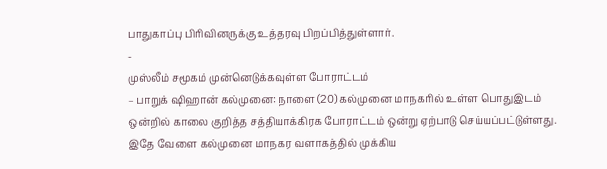பாதுகாப்பு பிரிவினருக்கு உத்தரவு பிறப்பித்துள்ளார்.
-
முஸ்லீம் சமூகம் முன்னெடுக்கவுள்ள போராட்டம்
– பாறுக் ஷிஹான் கல்முனை: நாளை (20) கல்முனை மாநகரில் உள்ள பொதுஇடம் ஒன்றில் காலை குறித்த சத்தியாக்கிரக போராட்டம் ஒன்று ஏற்பாடு செய்யப்பட்டுள்ளது. இதே வேளை கல்முனை மாநகர வளாகத்தில் முக்கிய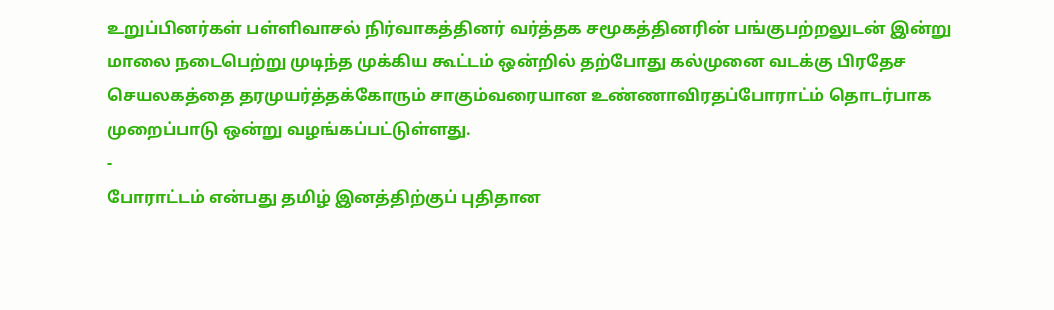உறுப்பினர்கள் பள்ளிவாசல் நிர்வாகத்தினர் வர்த்தக சமூகத்தினரின் பங்குபற்றலுடன் இன்று மாலை நடைபெற்று முடிந்த முக்கிய கூட்டம் ஒன்றில் தற்போது கல்முனை வடக்கு பிரதேச செயலகத்தை தரமுயர்த்தக்கோரும் சாகும்வரையான உண்ணாவிரதப்போராட்ம் தொடர்பாக முறைப்பாடு ஒன்று வழங்கப்பட்டுள்ளது.
-
போராட்டம் என்பது தமிழ் இனத்திற்குப் புதிதான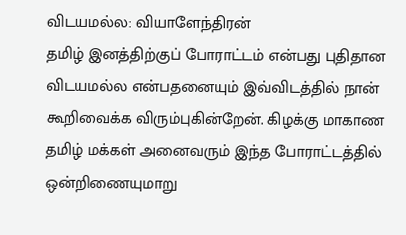விடயமல்ல: வியாளேந்திரன்
தமிழ் இனத்திற்குப் போராட்டம் என்பது புதிதான விடயமல்ல என்பதனையும் இவ்விடத்தில் நான் கூறிவைக்க விரும்புகின்றேன். கிழக்கு மாகாண தமிழ் மக்கள் அனைவரும் இந்த போராட்டத்தில் ஒன்றிணையுமாறு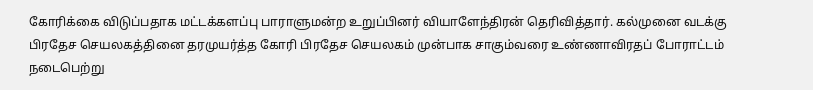கோரிக்கை விடுப்பதாக மட்டக்களப்பு பாராளுமன்ற உறுப்பினர் வியாளேந்திரன் தெரிவித்தார். கல்முனை வடக்கு பிரதேச செயலகத்தினை தரமுயர்த்த கோரி பிரதேச செயலகம் முன்பாக சாகும்வரை உண்ணாவிரதப் போராட்டம் நடைபெற்று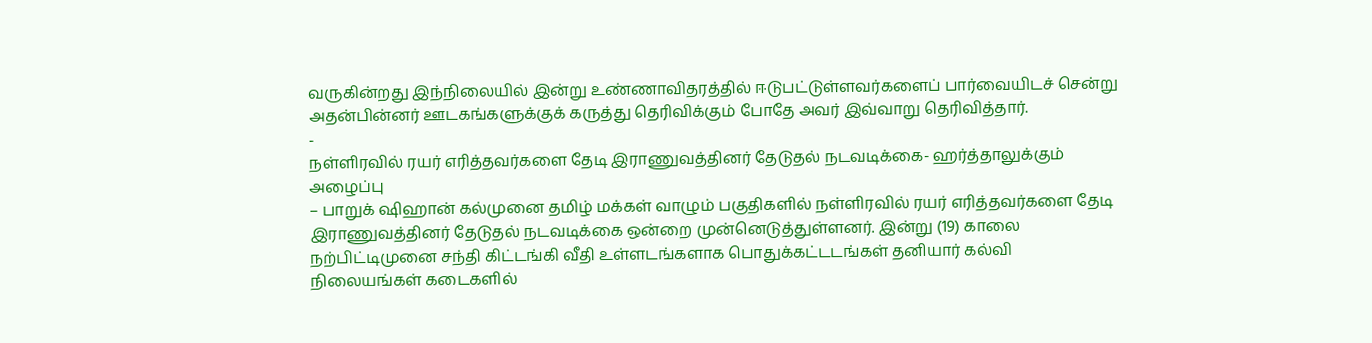வருகின்றது இந்நிலையில் இன்று உண்ணாவிதரத்தில் ஈடுபட்டுள்ளவர்களைப் பார்வையிடச் சென்று அதன்பின்னர் ஊடகங்களுக்குக் கருத்து தெரிவிக்கும் போதே அவர் இவ்வாறு தெரிவித்தார்.
-
நள்ளிரவில் ரயர் எரித்தவர்களை தேடி இராணுவத்தினர் தேடுதல் நடவடிக்கை- ஹர்த்தாலுக்கும் அழைப்பு
– பாறுக் ஷிஹான் கல்முனை தமிழ் மக்கள் வாழும் பகுதிகளில் நள்ளிரவில் ரயர் எரித்தவர்களை தேடி இராணுவத்தினர் தேடுதல் நடவடிக்கை ஒன்றை முன்னெடுத்துள்ளனர். இன்று (19) காலை நற்பிட்டிமுனை சந்தி கிட்டங்கி வீதி உள்ளடங்களாக பொதுக்கட்டடங்கள் தனியார் கல்வி நிலையங்கள் கடைகளில்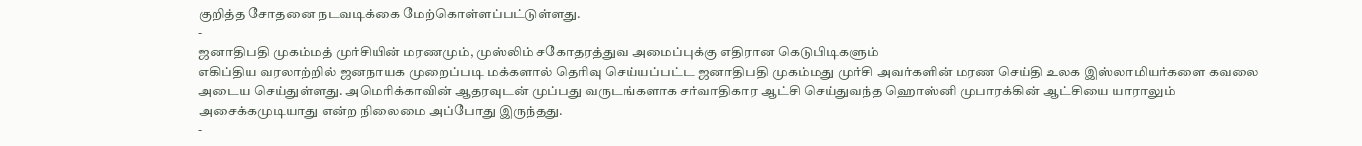குறித்த சோதனை நடவடிக்கை மேற்கொள்ளப்பட்டுள்ளது.
-
ஜனாதிபதி முகம்மத் முர்சியின் மரணமும், முஸ்லிம் சகோதரத்துவ அமைப்புக்கு எதிரான கெடுபிடிகளும்
எகிப்திய வரலாற்றில் ஜனநாயக முறைப்படி மக்களால் தெரிவு செய்யப்பட்ட ஜனாதிபதி முகம்மது முர்சி அவர்களின் மரண செய்தி உலக இஸ்லாமியர்களை கவலை அடைய செய்துள்ளது. அமெரிக்காவின் ஆதரவுடன் முப்பது வருடங்களாக சர்வாதிகார ஆட்சி செய்துவந்த ஹொஸ்னி முபாரக்கின் ஆட்சியை யாராலும் அசைக்கமுடியாது என்ற நிலைமை அப்போது இருந்தது.
-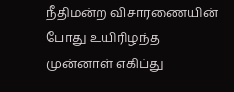நீதிமன்ற விசாரணையின் போது உயிரிழந்த முன்னாள் எகிப்து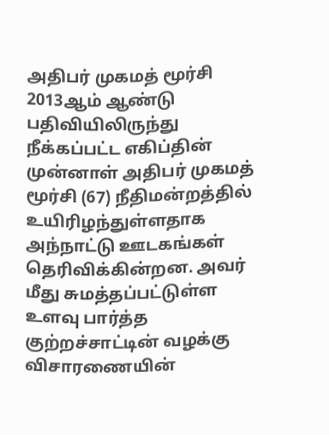அதிபர் முகமத் மூர்சி
2013ஆம் ஆண்டு பதிவியிலிருந்து நீக்கப்பட்ட எகிப்தின் முன்னாள் அதிபர் முகமத் மூர்சி (67) நீதிமன்றத்தில் உயிரிழந்துள்ளதாக அந்நாட்டு ஊடகங்கள் தெரிவிக்கின்றன. அவர் மீது சுமத்தப்பட்டுள்ள உளவு பார்த்த குற்றச்சாட்டின் வழக்கு விசாரணையின்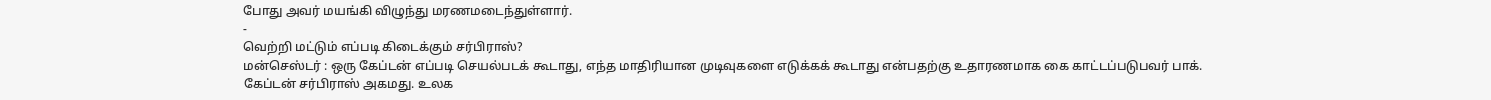போது அவர் மயங்கி விழுந்து மரணமடைந்துள்ளார்.
-
வெற்றி மட்டும் எப்படி கிடைக்கும் சர்பிராஸ்?
மன்செஸ்டர் : ஒரு கேப்டன் எப்படி செயல்படக் கூடாது, எந்த மாதிரியான முடிவுகளை எடுக்கக் கூடாது என்பதற்கு உதாரணமாக கை காட்டப்படுபவர் பாக். கேப்டன் சர்பிராஸ் அகமது. உலக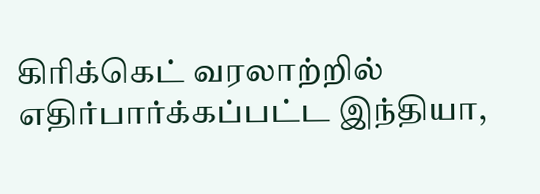கிரிக்கெட் வரலாற்றில் எதிர்பார்க்கப்பட்ட இந்தியா,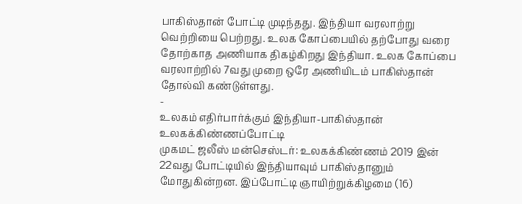பாகிஸ்தான் போட்டி முடிந்தது. இந்தியா வரலாற்று வெற்றியை பெற்றது. உலக கோப்பையில் தற்போது வரை தோற்காத அணியாக திகழ்கிறது இந்தியா. உலக கோப்பை வரலாற்றில் 7வது முறை ஒரே அணியிடம் பாகிஸ்தான் தோல்வி கண்டுள்ளது.
-
உலகம் எதிர்பார்க்கும் இந்தியா-பாகிஸ்தான் உலகக்கிண்ணப்போட்டி
முகமட் ஜலீஸ் மன்செஸ்டர்: உலகக்கிண்ணம் 2019 இன் 22வது போட்டியில் இந்தியாவும் பாகிஸ்தானும் மோதுகின்றன. இப்போட்டி ஞாயிற்றுக்கிழமை (16)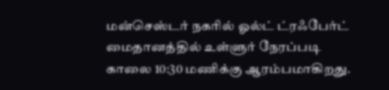மன்செஸ்டர் நகரில் ஓல்ட் ட்ரஃபேர்ட் மைதானத்தில் உள்ளுர் நேரப்படி காலை 10:30 மணிக்கு ஆரம்பமாகிறது.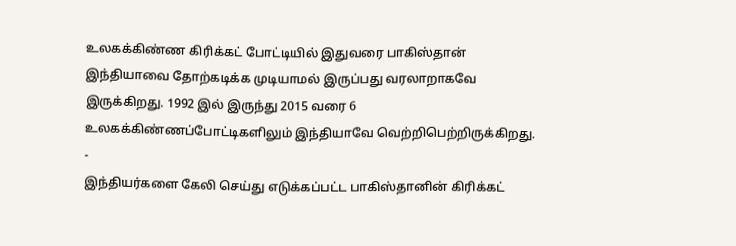உலகக்கிண்ண கிரிக்கட் போட்டியில் இதுவரை பாகிஸ்தான் இந்தியாவை தோற்கடிக்க முடியாமல் இருப்பது வரலாறாகவே இருக்கிறது. 1992 இல் இருந்து 2015 வரை 6 உலகக்கிண்ணப்போட்டிகளிலும் இந்தியாவே வெற்றிபெற்றிருக்கிறது.
-
இந்தியர்களை கேலி செய்து எடுக்கப்பட்ட பாகிஸ்தானின் கிரிக்கட்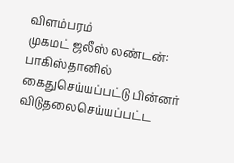விளம்பரம்
முகமட் ஜலீஸ் லண்டன்: பாகிஸ்தானில் கைதுசெய்யப்பட்டு பின்னர் விடுதலைசெய்யப்பட்ட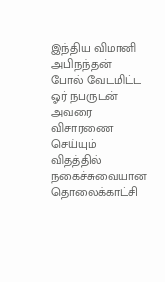இந்திய விமானி அபிநந்தன் போல் வேடமிட்ட ஓர் நபருடன் அவரை விசாரணை செய்யும் விதத்தில் நகைச்சுவையான தொலைக்காட்சி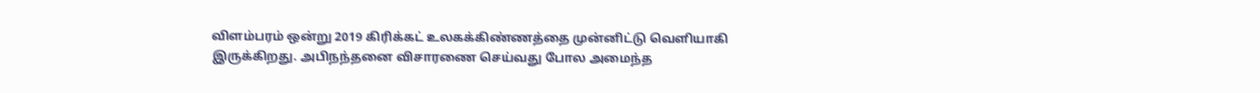விளம்பரம் ஒன்று 2019 கிரிக்கட் உலகக்கிண்ணத்தை முன்னிட்டு வெளியாகி இருக்கிறது. அபிநந்தனை விசாரணை செய்வது போல அமைந்த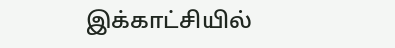இக்காட்சியில்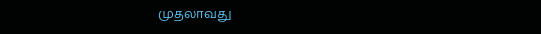முதலாவது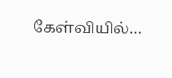கேள்வியில்…